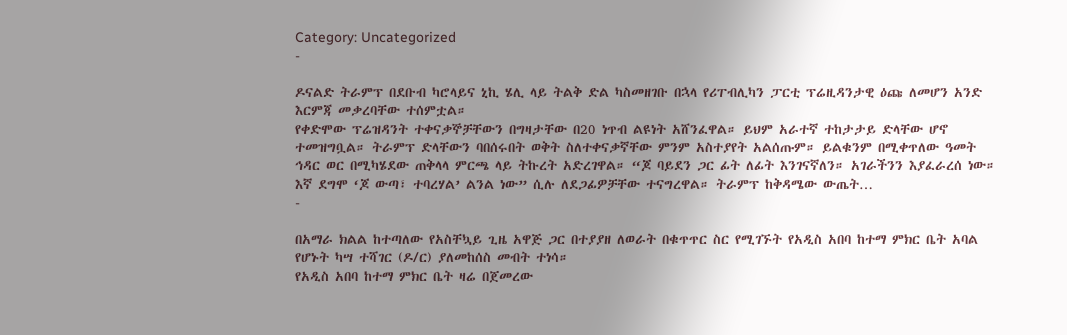Category: Uncategorized
-

ዶናልድ ትራምፕ በደቡብ ካሮላይና ኒኪ ሄሊ ላይ ትልቅ ድል ካስመዘገቡ በኋላ የሪፐብሊካን ፓርቲ ፕሬዚዳንታዊ ዕጩ ለመሆን አንድ እርምጃ መቃረባቸው ተሰምቷል።
የቀድሞው ፕሬዝዳንት ተቀናቃኞቻቸውን በግዛታቸው በ20 ነጥብ ልዩነት አሸንፈዋል። ይህም አራተኛ ተከታታይ ድላቸው ሆኖ ተመዝግቧል። ትራምፕ ድላቸውን ባበሰሩበት ወቅት ስለተቀናቃኛቸው ምንም አስተያየት አልሰጡም። ይልቁንም በሚቀጥለው ዓመት ኅዳር ወር በሚካሄደው ጠቅላላ ምርጫ ላይ ትኩረት አድረገዋል። “ጆ ባይደን ጋር ፊት ለፊት እንገናኛለን። አገራችንን እያፈራረሰ ነው። እኛ ደግሞ ‘ጆ ውጣ፣ ተባረሃል’ ልንል ነው” ሲሉ ለደጋፊዎቻቸው ተናግረዋል። ትራምፕ ከቅዳሜው ውጤት…
-

በአማራ ክልል ከተጣለው የአስቸኳይ ጊዜ አዋጅ ጋር በተያያዘ ለወራት በቁጥጥር ስር የሚገኙት የአዲስ አበባ ከተማ ምክር ቤት አባል የሆኑት ካሣ ተሻገር (ዶ/ር) ያለመከሰስ መብት ተነሳ።
የአዲስ አበባ ከተማ ምክር ቤት ዛሬ በጀመረው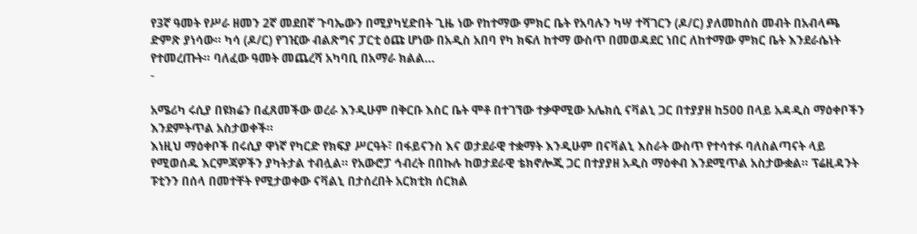የ3ኛ ዓመት የሥራ ዘመን 2ኛ መደበኛ ጉባኤውን በሚያካሂድበት ጊዜ ነው የከተማው ምክር ቤት የአባሉን ካሣ ተሻገርን (ዶ/ር) ያለመከሰስ መብት በአብላጫ ድምጽ ያነሳው። ካሳ (ዶ/ር) የገዢው ብልጽግና ፓርቲ ዕጩ ሆነው በአዲስ አበባ የካ ክፍለ ከተማ ውስጥ በመወዳደር ነበር ለከተማው ምክር ቤት እንደራሴነት የተመረጡት። ባለፈው ዓመት መጨረሻ አካባቢ በአማራ ክልል…
-

አሜሪካ ሩሲያ በዩክሬን በፈጸመችው ወረራ እንዲሁም በቅርቡ እስር ቤት ሞቶ በተገኘው ተቃዋሚው አሌክሲ ናቫልኒ ጋር በተያያዘ ከ500 በላይ አዳዲስ ማዕቀቦችን እንደምትጥል አስታወቀች።
እነዚህ ማዕቀቦች በሩሲያ ዋነኛ የካርድ የክፍያ ሥርዓት፣ በፋይናንስ እና ወታደራዊ ተቋማት እንዲሁም በናቫልኒ እስራት ውስጥ የተሳተፉ ባለስልጣናት ላይ የሚወሰዱ እርምጃዎችን ያካትታል ተብሏል። የአውሮፓ ኅብረት በበኩሉ ከወታደራዊ ቴክኖሎጂ ጋር በተያያዘ አዲስ ማዕቀብ እንደሚጥል አስታውቋል። ፕሬዚዳንት ፑቲንን በሰላ በመተቸት የሚታወቀው ናቫልኒ በታሰረበት አርክቲክ ሰርክል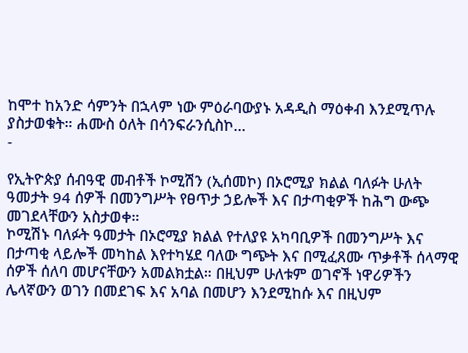ከሞተ ከአንድ ሳምንት በኋላም ነው ምዕራባውያኑ አዳዲስ ማዕቀብ እንደሚጥሉ ያስታወቁት። ሐሙስ ዕለት በሳንፍራንሲስኮ…
-

የኢትዮጵያ ሰብዓዊ መብቶች ኮሚሽን (ኢሰመኮ) በኦሮሚያ ክልል ባለፉት ሁለት ዓመታት 94 ሰዎች በመንግሥት የፀጥታ ኃይሎች እና በታጣቂዎች ከሕግ ውጭ መገደላቸውን አስታወቀ።
ኮሚሽኑ ባለፉት ዓመታት በኦሮሚያ ክልል የተለያዩ አካባቢዎች በመንግሥት እና በታጣቂ ላይሎች መካከል እየተካሄደ ባለው ግጭት እና በሚፈጸሙ ጥቃቶች ሰላማዊ ሰዎች ሰለባ መሆናቸውን አመልክቷል። በዚህም ሁለቱም ወገኖች ነዋሪዎችን ሌላኛውን ወገን በመደገፍ እና አባል በመሆን እንደሚከሱ እና በዚህም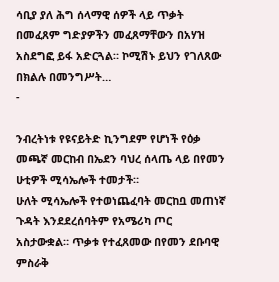ሳቢያ ያለ ሕግ ሰላማዊ ሰዎች ላይ ጥቃት በመፈጸም ግድያዎችን መፈጸማቸውን በአሃዝ አስደግፎ ይፋ አድርጓል። ኮሚሽኑ ይህን የገለጸው በክልሉ በመንግሥት…
-

ንብረትነቱ የዩናይትድ ኪንግደም የሆነች የዕቃ መጫኛ መርከብ በኤደን ባህረ ሰላጤ ላይ በየመን ሁቲዎች ሚሳኤሎች ተመታች።
ሁለት ሚሳኤሎች የተወነጨፈባት መርከቧ መጠነኛ ጉዳት እንደደረሰባትም የአሜሪካ ጦር አስታውቋል። ጥቃቱ የተፈጸመው በየመን ደቡባዊ ምስራቅ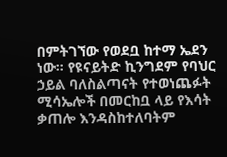በምትገኘው የወደቧ ከተማ ኤደን ነው። የዩናይትድ ኪንግደም የባህር ኃይል ባለስልጣናት የተወነጨፉት ሚሳኤሎች በመርከቧ ላይ የእሳት ቃጠሎ እንዳስከተለባትም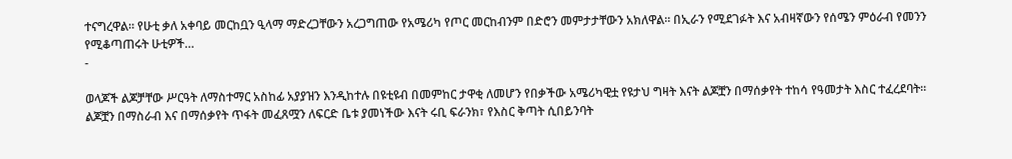ተናግረዋል። የሁቲ ቃለ አቀባይ መርከቧን ዒላማ ማድረጋቸውን አረጋግጠው የአሜሪካ የጦር መርከብንም በድሮን መምታታቸውን አክለዋል። በኢራን የሚደገፉት እና አብዛኛውን የሰሜን ምዕራብ የመንን የሚቆጣጠሩት ሁቲዎች…
-

ወላጆች ልጆቻቸው ሥርዓት ለማስተማር አስከፊ አያያዝን እንዲከተሉ በዩቲዩብ በመምከር ታዋቂ ለመሆን የበቃችው አሜሪካዊቷ የዩታህ ግዛት እናት ልጆቿን በማሰቃየት ተከሳ የዓመታት እስር ተፈረደባት።
ልጆቿን በማስራብ እና በማሰቃየት ጥፋት መፈጸሟን ለፍርድ ቤቱ ያመነችው እናት ሩቢ ፍራንክ፣ የእስር ቅጣት ሲበይንባት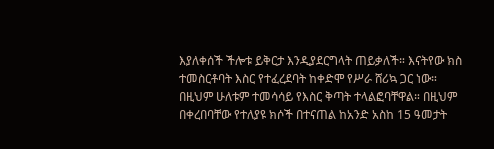እያለቀሰች ችሎቱ ይቅርታ እንዲያደርግላት ጠይቃለች። እናትየው ክስ ተመስርቶባት እስር የተፈረደባት ከቀድሞ የሥራ ሸሪኳ ጋር ነው። በዚህም ሁለቱም ተመሳሳይ የእስር ቅጣት ተላልፎባቸዋል። በዚህም በቀረበባቸው የተለያዩ ክሶች በተናጠል ከአንድ አስከ 15 ዓመታት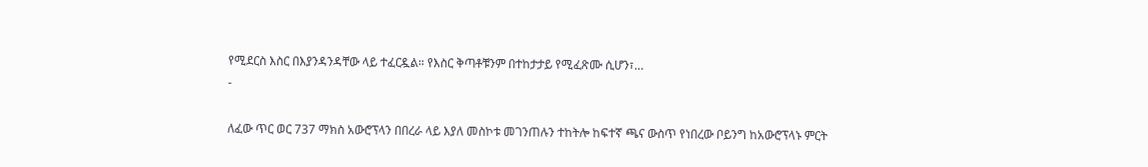የሚደርስ እስር በእያንዳንዳቸው ላይ ተፈርዷል። የእስር ቅጣቶቹንም በተከታታይ የሚፈጽሙ ሲሆን፣…
-

ለፈው ጥር ወር 737 ማክስ አውሮፕላን በበረራ ላይ እያለ መስኮቱ መገንጠሉን ተከትሎ ከፍተኛ ጫና ውስጥ የነበረው ቦይንግ ከአውሮፕላኑ ምርት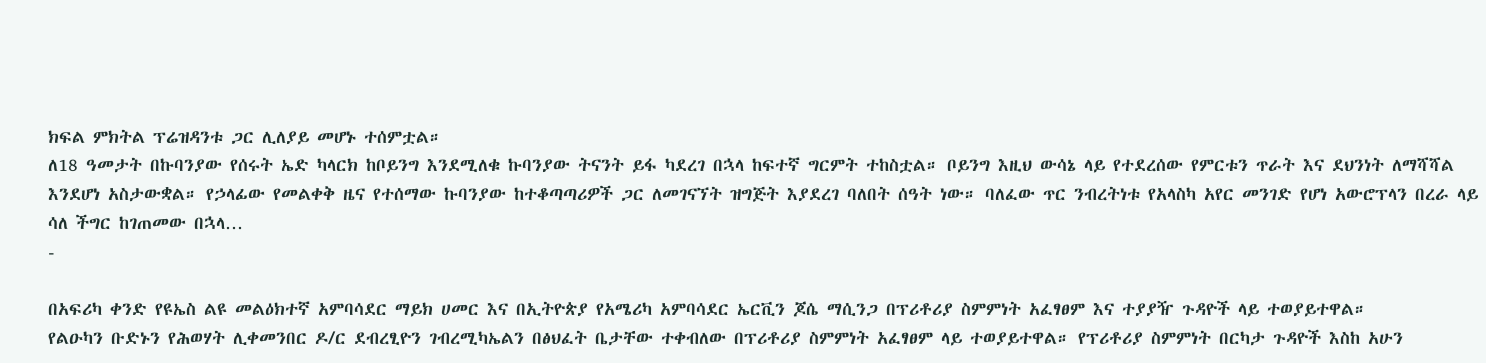ክፍል ምክትል ፕሬዝዳንቱ ጋር ሊለያይ መሆኑ ተሰምቷል።
ለ18 ዓመታት በኩባንያው የሰሩት ኤድ ካላርክ ከቦይንግ እንደሚለቁ ኩባንያው ትናንት ይፋ ካደረገ በኋላ ከፍተኛ ግርምት ተከስቷል። ቦይንግ እዚህ ውሳኔ ላይ የተደረሰው የምርቱን ጥራት እና ደህንነት ለማሻሻል እንደሆነ አስታውቋል። የኃላፊው የመልቀቅ ዜና የተሰማው ኩባንያው ከተቆጣጣሪዎች ጋር ለመገናኘት ዝግጅት እያደረገ ባለበት ሰዓት ነው። ባለፈው ጥር ንብረትነቱ የአላስካ አየር መንገድ የሆነ አውሮፕላን በረራ ላይ ሳለ ችግር ከገጠመው በኋላ…
-

በአፍሪካ ቀንድ የዩኤስ ልዩ መልዕክተኛ አምባሳደር ማይክ ሀመር እና በኢትዮጵያ የአሜሪካ አምባሳደር ኤርቪን ጆሴ ማሲንጋ በፕሪቶሪያ ስምምነት አፈፃፀም እና ተያያዥ ጉዳዮች ላይ ተወያይተዋል።
የልዑካን ቡድኑን የሕወሃት ሊቀመንበር ዶ/ር ደብረፂዮን ገብረሚካኤልን በፅህፈት ቤታቸው ተቀብለው በፕሪቶሪያ ስምምነት አፈፃፀም ላይ ተወያይተዋል። የፕሪቶሪያ ስምምነት በርካታ ጉዳዮች እስከ አሁን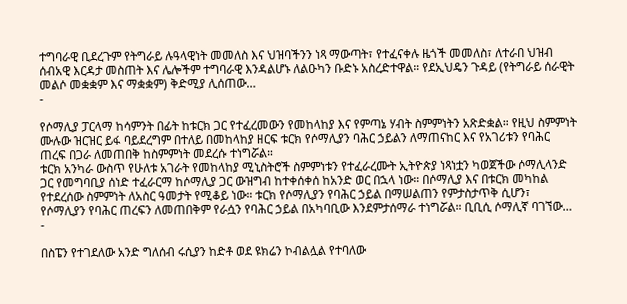ተግባራዊ ቢደረጉም የትግራይ ሉዓላዊነት መመለስ እና ህዝባችንን ነጻ ማውጣት፣ የተፈናቀሉ ዜጎች መመለስ፣ ለተራበ ህዝብ ሰብአዊ እርዳታ መስጠት እና ሌሎችም ተግባራዊ እንዳልሆኑ ለልዑካን ቡድኑ አስረድተዋል። የደኢህዴን ጉዳይ (የትግራይ ሰራዊት መልሶ መቋቋም እና ማቋቋም) ቅድሚያ ሊሰጠው…
-

የሶማሊያ ፓርላማ ከሳምንት በፊት ከቱርክ ጋር የተፈረመውን የመከላከያ እና የምጣኔ ሃብት ስምምነትን አጽድቋል። የዚህ ስምምነት ሙሉው ዝርዝር ይፋ ባይደረግም በተለይ በመከላከያ ዘርፍ ቱርክ የሶማሊያን ባሕር ኃይልን ለማጠናከር እና የአገሪቱን የባሕር ጠረፍ በጋራ ለመጠበቅ ከስምምነት መደረሱ ተነግሯል።
ቱርክ አንካራ ውስጥ የሁለቱ አገራት የመከላከያ ሚኒስትሮች ስምምነቱን የተፈራረሙት ኢትዮጵያ ነጻነቷን ካወጀችው ሶማሊላንድ ጋር የመግባቢያ ሰነድ ተፈራርማ ከሶማሊያ ጋር ውዝግብ ከተቀሰቀሰ ከአንድ ወር በኋላ ነው። በሶማሊያ እና በቱርክ መካከል የተደረሰው ስምምነት ለአስር ዓመታት የሚቆይ ነው። ቱርክ የሶማሊያን የባሕር ኃይል በማሠልጠን የምታስታጥቅ ሲሆን፣ የሶማሊያን የባሕር ጠረፍን ለመጠበቅም የራሷን የባሕር ኃይል በአካባቢው እንደምታሰማራ ተነግሯል። ቢቢሲ ሶማሊኛ ባገኘው…
-

በስፔን የተገደለው አንድ ግለሰብ ሩሲያን ከድቶ ወደ ዩክሬን ኮብልሏል የተባለው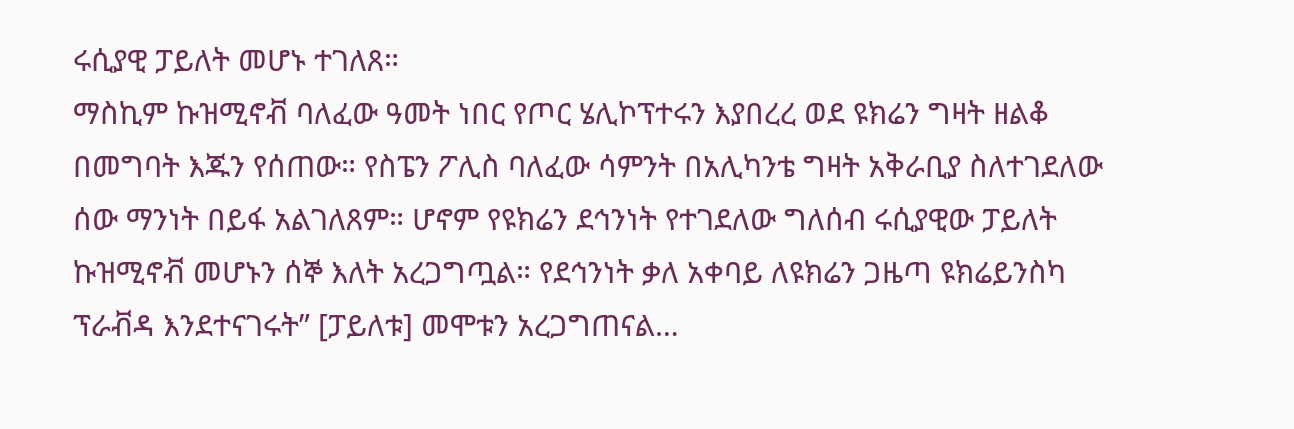ሩሲያዊ ፓይለት መሆኑ ተገለጸ።
ማስኪም ኩዝሚኖቭ ባለፈው ዓመት ነበር የጦር ሄሊኮፕተሩን እያበረረ ወደ ዩክሬን ግዛት ዘልቆ በመግባት እጁን የሰጠው። የስፔን ፖሊስ ባለፈው ሳምንት በአሊካንቴ ግዛት አቅራቢያ ስለተገደለው ሰው ማንነት በይፋ አልገለጸም። ሆኖም የዩክሬን ደኅንነት የተገደለው ግለሰብ ሩሲያዊው ፓይለት ኩዝሚኖቭ መሆኑን ሰኞ እለት አረጋግጧል። የደኅንነት ቃለ አቀባይ ለዩክሬን ጋዜጣ ዩክሬይንስካ ፕራቭዳ እንደተናገሩት” [ፓይለቱ] መሞቱን አረጋግጠናል…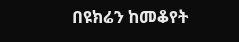በዩክሬን ከመቆየት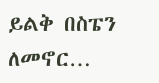ይልቅ በስፔን ለመኖር…